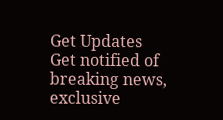Get Updates
Get notified of breaking news, exclusive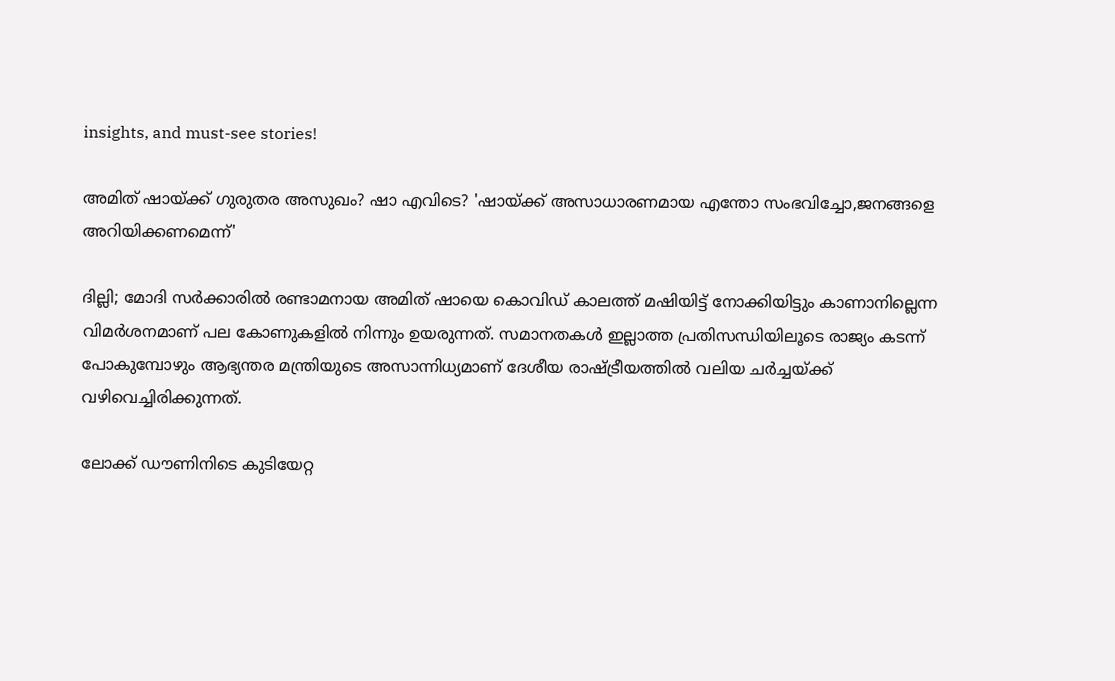insights, and must-see stories!

അമിത് ഷായ്ക്ക് ഗുരുതര അസുഖം? ഷാ എവിടെ? 'ഷായ്ക്ക് അസാധാരണമായ എന്തോ സംഭവിച്ചോ,ജനങ്ങളെ അറിയിക്കണമെന്ന്'

ദില്ലി; മോദി സർക്കാരിൽ രണ്ടാമനായ അമിത് ഷായെ കൊവിഡ് കാലത്ത് മഷിയിട്ട് നോക്കിയിട്ടും കാണാനില്ലെന്ന വിമർശനമാണ് പല കോണുകളിൽ നിന്നും ഉയരുന്നത്. സമാനതകൾ ഇല്ലാത്ത പ്രതിസന്ധിയിലൂടെ രാജ്യം കടന്ന് പോകുമ്പോഴും ആഭ്യന്തര മന്ത്രിയുടെ അസാന്നിധ്യമാണ് ദേശീയ രാഷ്ട്രീയത്തിൽ വലിയ ചർച്ചയ്ക്ക് വഴിവെച്ചിരിക്കുന്നത്.

ലോക്ക് ഡൗണിനിടെ കുടിയേറ്റ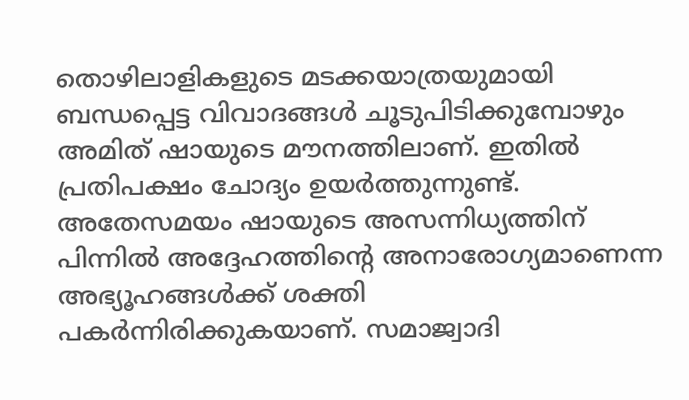തൊഴിലാളികളുടെ മടക്കയാത്രയുമായി ബന്ധപ്പെട്ട വിവാദങ്ങൾ ചൂടുപിടിക്കുമ്പോഴും അമിത് ഷായുടെ മൗനത്തിലാണ്. ഇതിൽ പ്രതിപക്ഷം ചോദ്യം ഉയർത്തുന്നുണ്ട്. അതേസമയം ഷായുടെ അസന്നിധ്യത്തിന് പിന്നിൽ അദ്ദേഹത്തിന്റെ അനാരോഗ്യമാണെന്ന അഭ്യൂഹങ്ങൾക്ക് ശക്തി പകർന്നിരിക്കുകയാണ്. സമാജ്വാദി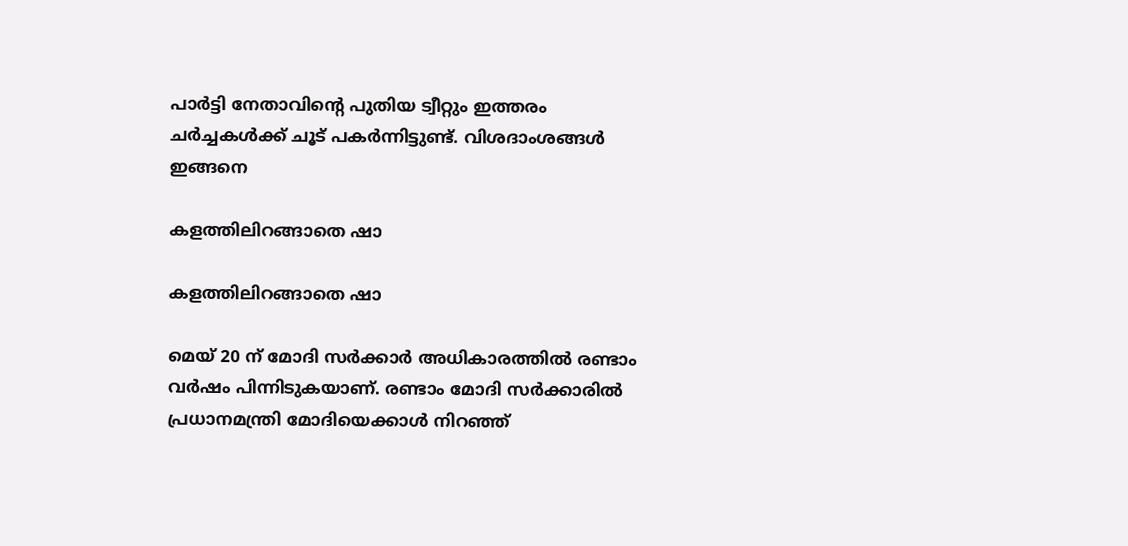പാർട്ടി നേതാവിന്റെ പുതിയ ട്വീറ്റും ഇത്തരം ചർച്ചകൾക്ക് ചൂട് പകർന്നിട്ടുണ്ട്. വിശദാംശങ്ങൾ ഇങ്ങനെ

കളത്തിലിറങ്ങാതെ ഷാ

കളത്തിലിറങ്ങാതെ ഷാ

മെയ് 20 ന് മോദി സർക്കാർ അധികാരത്തിൽ രണ്ടാം വർഷം പിന്നിടുകയാണ്. രണ്ടാം മോദി സർക്കാരിൽ പ്രധാനമന്ത്രി മോദിയെക്കാൾ നിറഞ്ഞ്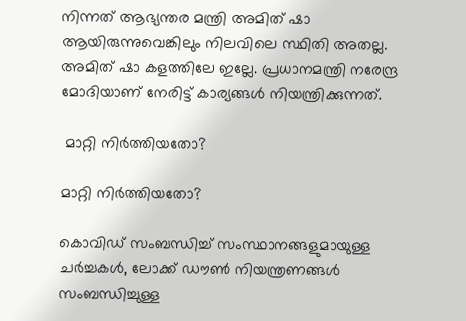നിന്നത് ആഭ്യന്തര മന്ത്രി അമിത് ഷാ ആയിരുന്നുവെങ്കിലും നിലവിലെ സ്ഥിതി അതല്ല. അമിത് ഷാ കളത്തിലേ ഇല്ലേ. പ്രധാനമന്ത്രി നരേന്ദ്ര മോദിയാണ് നേരിട്ട് കാര്യങ്ങൾ നിയന്ത്രിക്കുന്നത്.

 മാറ്റി നിർത്തിയതോ?

മാറ്റി നിർത്തിയതോ?

കൊവിഡ് സംബന്ധിച്ച് സംസ്ഥാനങ്ങളുമായുള്ള ചർച്ചകൾ, ലോക്ക് ഡൗൺ നിയന്ത്രണങ്ങൾ സംബന്ധിച്ചുള്ള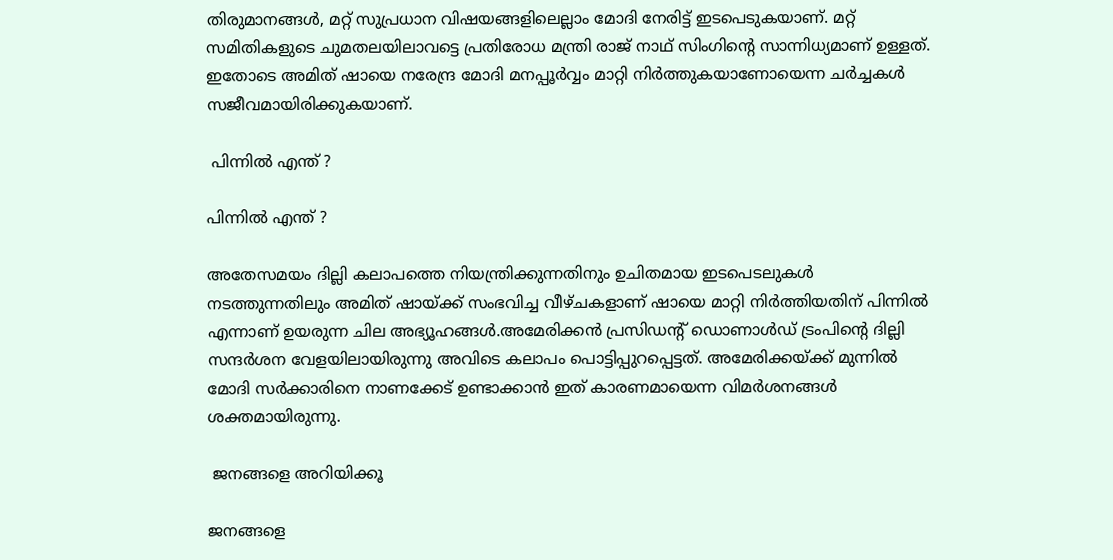തിരുമാനങ്ങൾ, മറ്റ് സുപ്രധാന വിഷയങ്ങളിലെല്ലാം മോദി നേരിട്ട് ഇടപെടുകയാണ്. മറ്റ് സമിതികളുടെ ചുമതലയിലാവട്ടെ പ്രതിരോധ മന്ത്രി രാജ് നാഥ് സിംഗിന്റെ സാന്നിധ്യമാണ് ഉള്ളത്. ഇതോടെ അമിത് ഷായെ നരേന്ദ്ര മോദി മനപ്പൂർവ്വം മാറ്റി നിർത്തുകയാണോയെന്ന ചർച്ചകൾ സജീവമായിരിക്കുകയാണ്.

 പിന്നിൽ എന്ത് ?

പിന്നിൽ എന്ത് ?

അതേസമയം ദില്ലി കലാപത്തെ നിയന്ത്രിക്കുന്നതിനും ഉചിതമായ ഇടപെടലുകൾ നടത്തുന്നതിലും അമിത് ഷായ്ക്ക് സംഭവിച്ച വീഴ്ചകളാണ് ഷായെ മാറ്റി നിർത്തിയതിന് പിന്നിൽ എന്നാണ് ഉയരുന്ന ചില അഭ്യൂഹങ്ങൾ.അമേരിക്കൻ പ്രസിഡന്റ് ഡൊണാൾഡ് ട്രംപിന്റെ ദില്ലി സന്ദർശന വേളയിലായിരുന്നു അവിടെ കലാപം പൊട്ടിപ്പുറപ്പെട്ടത്. അമേരിക്കയ്ക്ക് മുന്നിൽ മോദി സർക്കാരിനെ നാണക്കേട് ഉണ്ടാക്കാൻ ഇത് കാരണമായെന്ന വിമർശനങ്ങൾ ശക്തമായിരുന്നു.

 ജനങ്ങളെ അറിയിക്കൂ

ജനങ്ങളെ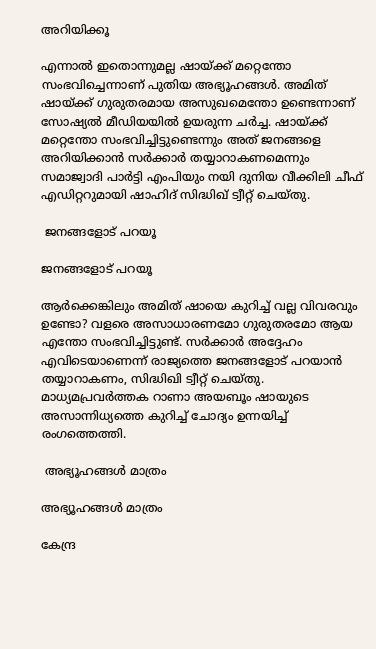അറിയിക്കൂ

എന്നാൽ ഇതൊന്നുമല്ല ഷായ്ക്ക് മറ്റെന്തോ സംഭവിച്ചെന്നാണ് പുതിയ അഭ്യൂഹങ്ങൾ. അമിത് ഷായ്ക്ക് ഗുരുതരമായ അസുഖമെന്തോ ഉണ്ടെന്നാണ് സോഷ്യൽ മീഡിയയിൽ ഉയരുന്ന ചർച്ച. ഷായ്ക്ക് മറ്റെന്തോ സംഭവിച്ചിട്ടുണ്ടെന്നും അത് ജനങ്ങളെ അറിയിക്കാൻ സർക്കാർ തയ്യാറാകണമെന്നും സമാജ്വാദി പാർട്ടി എംപിയും നയി ദുനിയ വീക്കിലി ചീഫ് എഡിറ്ററുമായി ഷാഹിദ് സിദ്ധിഖ് ട്വീറ്റ് ചെയ്തു.

 ജനങ്ങളോട് പറയൂ

ജനങ്ങളോട് പറയൂ

ആർക്കെങ്കിലും അമിത് ഷായെ കുറിച്ച് വല്ല വിവരവും ഉണ്ടോ? വളരെ അസാധാരണമോ ഗുരുതരമോ ആയ എന്തോ സംഭവിച്ചിട്ടുണ്ട്. സർക്കാർ അദ്ദേഹം എവിടെയാണെന്ന് രാജ്യത്തെ ജനങ്ങളോട് പറയാൻ തയ്യാറാകണം, സിദ്ധിഖി ട്വീറ്റ് ചെയ്തു. മാധ്യമപ്രവർത്തക റാണാ അയബൂം ഷായുടെ അസാന്നിധ്യത്തെ കുറിച്ച് ചോദ്യം ഉന്നയിച്ച് രംഗത്തെത്തി.

 അഭ്യൂഹങ്ങൾ മാത്രം

അഭ്യൂഹങ്ങൾ മാത്രം

കേന്ദ്ര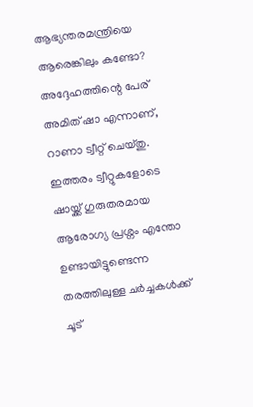ആഭ്യന്തരമന്ത്രിയെ ആരെങ്കിലും കണ്ടോ? അദ്ദേഹത്തിന്റെ പേര് അമിത് ഷാ എന്നാണ്, റാണാ ട്വീറ്റ് ചെയ്തു. ഇത്തരം ട്വീറ്റുകളോടെ ഷായ്ക്ക് ഗുരുതരമായ ആരോഗ്യ പ്രശ്നം എന്തോ ഉണ്ടായിട്ടുണ്ടെന്ന തരത്തിലുള്ള ചർച്ചകൾക്ക് ചൂട്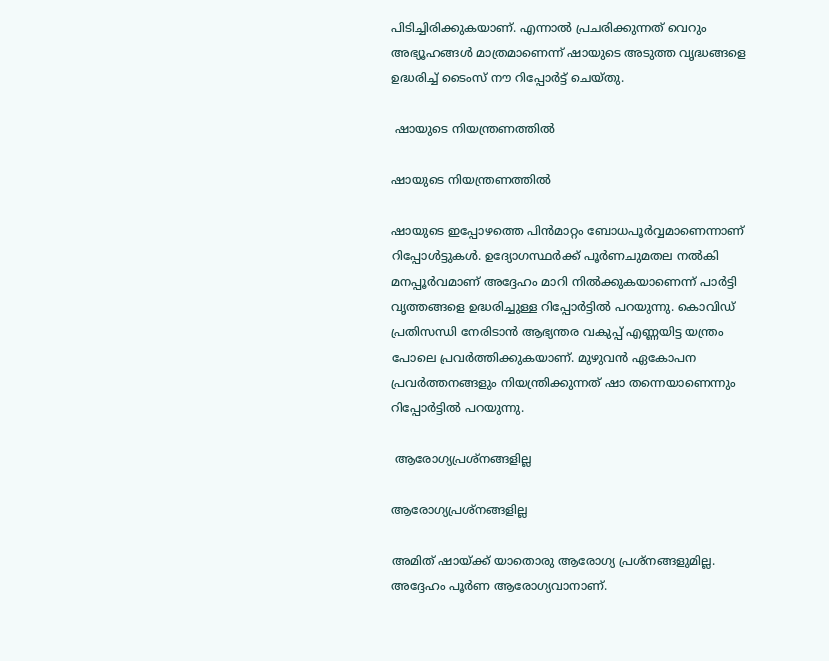പിടിച്ചിരിക്കുകയാണ്. എന്നാൽ പ്രചരിക്കുന്നത് വെറും അഭ്യൂഹങ്ങൾ മാത്രമാണെന്ന് ഷായുടെ അടുത്ത വൃദ്ധങ്ങളെ ഉദ്ധരിച്ച് ടൈംസ് നൗ റിപ്പോർട്ട് ചെയ്തു.

 ഷായുടെ നിയന്ത്രണത്തിൽ

ഷായുടെ നിയന്ത്രണത്തിൽ

ഷായുടെ ഇപ്പോഴത്തെ പിൻമാറ്റം ബോധപൂർവ്വമാണെന്നാണ് റിപ്പോൾട്ടുകൾ. ഉദ്യോഗസ്ഥർക്ക് പൂർണചുമതല നൽകി മനപ്പൂർവമാണ് അദ്ദേഹം മാറി നിൽക്കുകയാണെന്ന് പാർട്ടി വൃത്തങ്ങളെ ഉദ്ധരിച്ചുള്ള റിപ്പോർട്ടിൽ പറയുന്നു. കൊവിഡ് പ്രതിസന്ധി നേരിടാൻ ആഭ്യന്തര വകുപ്പ് എണ്ണയിട്ട യന്ത്രം പോലെ പ്രവർത്തിക്കുകയാണ്. മുഴുവൻ ഏകോപന പ്രവർത്തനങ്ങളും നിയന്ത്രിക്കുന്നത് ഷാ തന്നെയാണെന്നും റിപ്പോർട്ടിൽ പറയുന്നു.

 ആരോഗ്യപ്രശ്നങ്ങളില്ല

ആരോഗ്യപ്രശ്നങ്ങളില്ല

അമിത് ഷായ്ക്ക് യാതൊരു ആരോഗ്യ പ്രശ്നങ്ങളുമില്ല. അദ്ദേഹം പൂർണ ആരോഗ്യവാനാണ്.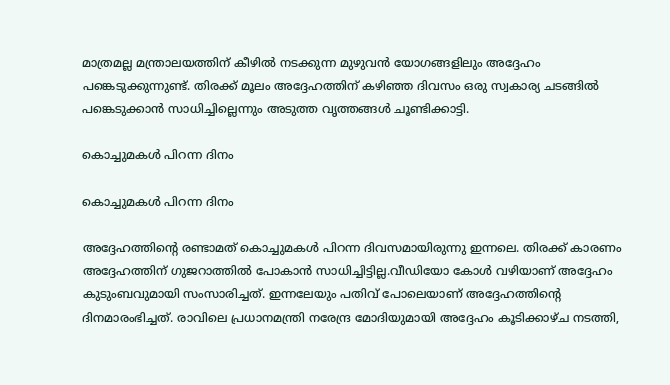മാത്രമല്ല മന്ത്രാലയത്തിന് കീഴിൽ നടക്കുന്ന മുഴുവൻ യോഗങ്ങളിലും അദ്ദേഹം പങ്കെടുക്കുന്നുണ്ട്. തിരക്ക് മൂലം അദ്ദേഹത്തിന് കഴിഞ്ഞ ദിവസം ഒരു സ്വകാര്യ ചടങ്ങിൽ പങ്കെടുക്കാൻ സാധിച്ചില്ലെന്നും അടുത്ത വൃത്തങ്ങൾ ചൂണ്ടിക്കാട്ടി.

കൊച്ചുമകൾ പിറന്ന ദിനം

കൊച്ചുമകൾ പിറന്ന ദിനം

അദ്ദേഹത്തിന്റെ രണ്ടാമത് കൊച്ചുമകൾ പിറന്ന ദിവസമായിരുന്നു ഇന്നലെ. തിരക്ക് കാരണം അദ്ദേഹത്തിന് ഗുജറാത്തിൽ പോകാൻ സാധിച്ചിട്ടില്ല.വീഡിയോ കോൾ വഴിയാണ് അദ്ദേഹം കുടുംബവുമായി സംസാരിച്ചത്. ഇന്നലേയും പതിവ് പോലെയാണ് അദ്ദേഹത്തിന്റെ ദിനമാരംഭിച്ചത്. രാവിലെ പ്രധാനമന്ത്രി നരേന്ദ്ര മോദിയുമായി അദ്ദേഹം കൂടിക്കാഴ്ച നടത്തി,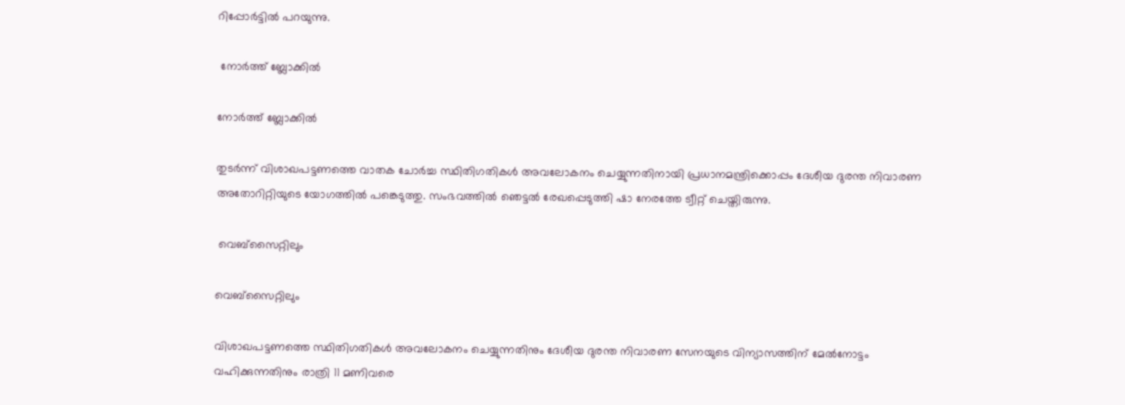റിപ്പോർട്ടിൽ പറയുന്നു.

 നോർത്ത് ബ്ലോക്കിൽ

നോർത്ത് ബ്ലോക്കിൽ

തുടർന്ന് വിശാഖപട്ടണത്തെ വാതക ചോർച്ച സ്ഥിതിഗതികൾ അവലോകനം ചെയ്യുന്നതിനായി പ്രധാനമന്ത്രിക്കൊപ്പം ദേശീയ ദുരന്ത നിവാരണ അതോറിറ്റിയുടെ യോഗത്തിൽ പങ്കെടുത്തു. സംഭവത്തിൽ ഞെട്ടൽ രേഖപ്പെടുത്തി ഷാ നേരത്തേ ട്വീറ്റ് ചെയ്തിരുന്നു.

 വെബ്സൈറ്റിലും

വെബ്സൈറ്റിലും

വിശാഖപട്ടണത്തെ സ്ഥിതിഗതികൾ അവലോകനം ചെയ്യുന്നതിനും ദേശീയ ദുരന്ത നിവാരണ സേനയുടെ വിന്യാസത്തിന് മേൽനോട്ടം വഹിക്കുന്നതിനും രാത്രി 11 മണിവരെ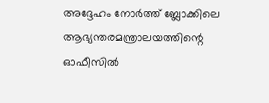അദ്ദേഹം നോർത്ത് ബ്ലോക്കിലെ ആഭ്യന്തരമന്ത്രാലയത്തിന്റെ ഓഫീസിൽ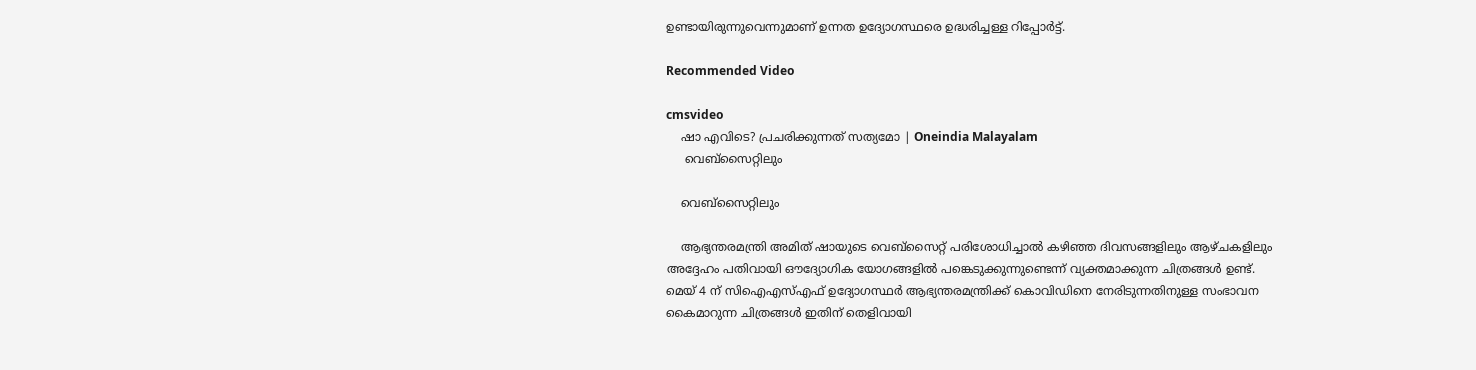ഉണ്ടായിരുന്നുവെന്നുമാണ് ഉന്നത ഉദ്യോഗസ്ഥരെ ഉദ്ധരിച്ചള്ള റിപ്പോർട്ട്.

Recommended Video

cmsvideo
    ഷാ എവിടെ? പ്രചരിക്കുന്നത് സത്യമോ | Oneindia Malayalam
     വെബ്സൈറ്റിലും

    വെബ്സൈറ്റിലും

    ആഭ്യന്തരമന്ത്രി അമിത് ഷായുടെ വെബ്‌സൈറ്റ് പരിശോധിച്ചാൽ കഴിഞ്ഞ ദിവസങ്ങളിലും ആഴ്ചകളിലും അദ്ദേഹം പതിവായി ഔദ്യോഗിക യോഗങ്ങളിൽ പങ്കെടുക്കുന്നുണ്ടെന്ന് വ്യക്തമാക്കുന്ന ചിത്രങ്ങൾ ഉണ്ട്. മെയ് 4 ന് സി‌ഐ‌എസ്‌എഫ് ഉദ്യോഗസ്ഥർ ആഭ്യന്തരമന്ത്രിക്ക് കൊവിഡിനെ നേരിടുന്നതിനുള്ള സംഭാവന കൈമാറുന്ന ചിത്രങ്ങൾ ഇതിന് തെളിവായി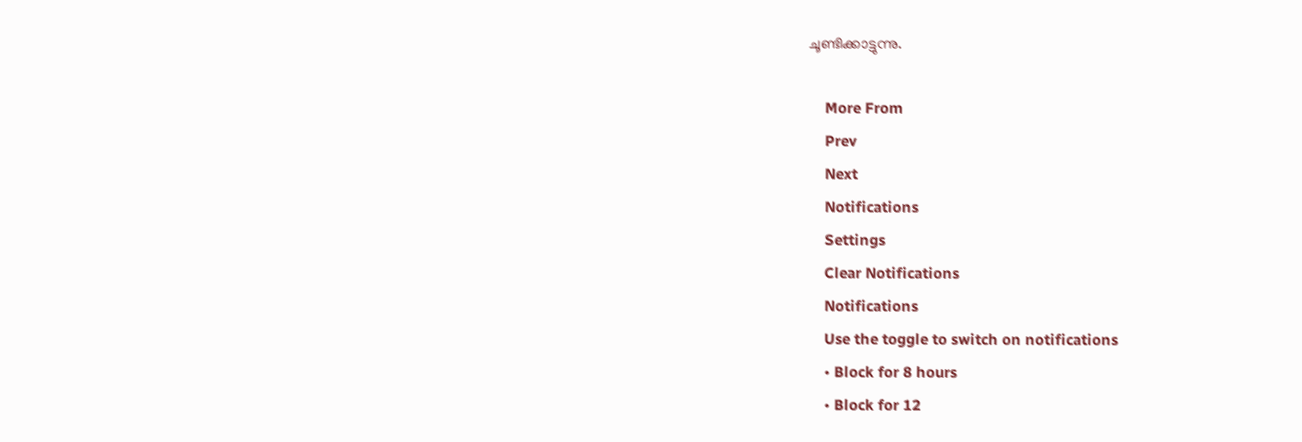ചൂണ്ടിക്കാട്ടുന്നു.

    More From
    Prev
    Next
    Notifications
    Settings
    Clear Notifications
    Notifications
    Use the toggle to switch on notifications
    • Block for 8 hours
    • Block for 12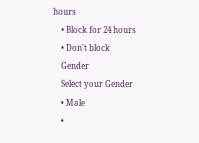hours
    • Block for 24 hours
    • Don't block
    Gender
    Select your Gender
    • Male
    •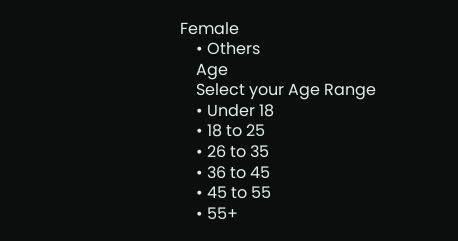Female
    • Others
    Age
    Select your Age Range
    • Under 18
    • 18 to 25
    • 26 to 35
    • 36 to 45
    • 45 to 55
    • 55+